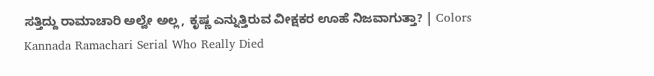ಸತ್ತಿದ್ದು ರಾಮಾಚಾರಿ ಅಲ್ವೇ ಅಲ್ಲ, ಕೃಷ್ಣ ಎನ್ನುತ್ತಿರುವ ವೀಕ್ಷಕರ ಊಹೆ ನಿಜವಾಗುತ್ತಾ? | Colors Kannada Ramachari Serial Who Really Died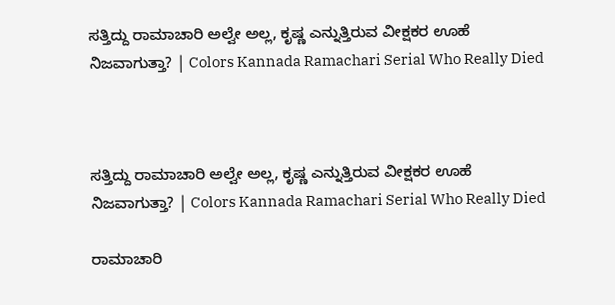ಸತ್ತಿದ್ದು ರಾಮಾಚಾರಿ ಅಲ್ವೇ ಅಲ್ಲ, ಕೃಷ್ಣ ಎನ್ನುತ್ತಿರುವ ವೀಕ್ಷಕರ ಊಹೆ ನಿಜವಾಗುತ್ತಾ? | Colors Kannada Ramachari Serial Who Really Died



ಸತ್ತಿದ್ದು ರಾಮಾಚಾರಿ ಅಲ್ವೇ ಅಲ್ಲ, ಕೃಷ್ಣ ಎನ್ನುತ್ತಿರುವ ವೀಕ್ಷಕರ ಊಹೆ ನಿಜವಾಗುತ್ತಾ? | Colors Kannada Ramachari Serial Who Really Died

ರಾಮಾಚಾರಿ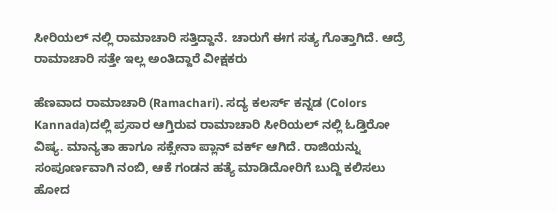ಸೀರಿಯಲ್ ನಲ್ಲಿ ರಾಮಾಚಾರಿ ಸತ್ತಿದ್ದಾನೆ. ಚಾರುಗೆ ಈಗ ಸತ್ಯ ಗೊತ್ತಾಗಿದೆ. ಆದ್ರೆ ರಾಮಾಚಾರಿ ಸತ್ತೇ ಇಲ್ಲ ಅಂತಿದ್ದಾರೆ ವೀಕ್ಷಕರು

ಹೆಣವಾದ ರಾಮಾಚಾರಿ (Ramachari). ಸದ್ಯ ಕಲರ್ಸ್ ಕನ್ನಡ (Colors Kannada)ದಲ್ಲಿ ಪ್ರಸಾರ ಆಗ್ತಿರುವ ರಾಮಾಚಾರಿ ಸೀರಿಯಲ್ ನಲ್ಲಿ ಓಡ್ತಿರೋ ವಿಷ್ಯ. ಮಾನ್ಯತಾ ಹಾಗೂ ಸಕ್ಸೇನಾ ಪ್ಲಾನ್ ವರ್ಕ್ ಆಗಿದೆ. ರಾಜಿಯನ್ನು ಸಂಪೂರ್ಣವಾಗಿ ನಂಬಿ, ಆಕೆ ಗಂಡನ ಹತ್ಯೆ ಮಾಡಿದೋರಿಗೆ ಬುದ್ದಿ ಕಲಿಸಲು ಹೋದ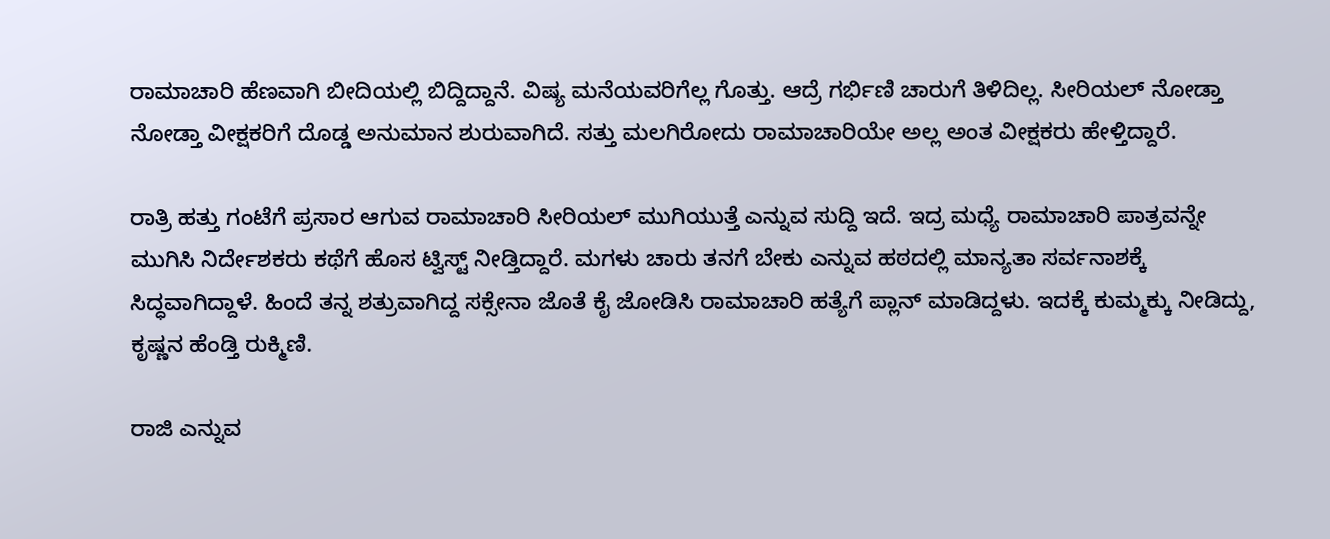ರಾಮಾಚಾರಿ ಹೆಣವಾಗಿ ಬೀದಿಯಲ್ಲಿ ಬಿದ್ದಿದ್ದಾನೆ. ವಿಷ್ಯ ಮನೆಯವರಿಗೆಲ್ಲ ಗೊತ್ತು. ಆದ್ರೆ ಗರ್ಭಿಣಿ ಚಾರುಗೆ ತಿಳಿದಿಲ್ಲ. ಸೀರಿಯಲ್ ನೋಡ್ತಾ ನೋಡ್ತಾ ವೀಕ್ಷಕರಿಗೆ ದೊಡ್ಡ ಅನುಮಾನ ಶುರುವಾಗಿದೆ. ಸತ್ತು ಮಲಗಿರೋದು ರಾಮಾಚಾರಿಯೇ ಅಲ್ಲ ಅಂತ ವೀಕ್ಷಕರು ಹೇಳ್ತಿದ್ದಾರೆ.

ರಾತ್ರಿ ಹತ್ತು ಗಂಟೆಗೆ ಪ್ರಸಾರ ಆಗುವ ರಾಮಾಚಾರಿ ಸೀರಿಯಲ್ ಮುಗಿಯುತ್ತೆ ಎನ್ನುವ ಸುದ್ದಿ ಇದೆ. ಇದ್ರ ಮಧ್ಯೆ ರಾಮಾಚಾರಿ ಪಾತ್ರವನ್ನೇ ಮುಗಿಸಿ ನಿರ್ದೇಶಕರು ಕಥೆಗೆ ಹೊಸ ಟ್ವಿಸ್ಟ್ ನೀಡ್ತಿದ್ದಾರೆ. ಮಗಳು ಚಾರು ತನಗೆ ಬೇಕು ಎನ್ನುವ ಹಠದಲ್ಲಿ ಮಾನ್ಯತಾ ಸರ್ವನಾಶಕ್ಕೆ ಸಿದ್ಧವಾಗಿದ್ದಾಳೆ. ಹಿಂದೆ ತನ್ನ ಶತ್ರುವಾಗಿದ್ದ ಸಕ್ಸೇನಾ ಜೊತೆ ಕೈ ಜೋಡಿಸಿ ರಾಮಾಚಾರಿ ಹತ್ಯೆಗೆ ಪ್ಲಾನ್ ಮಾಡಿದ್ದಳು. ಇದಕ್ಕೆ ಕುಮ್ಮಕ್ಕು ನೀಡಿದ್ದು, ಕೃಷ್ಣನ ಹೆಂಡ್ತಿ ರುಕ್ಮಿಣಿ.

ರಾಜಿ ಎನ್ನುವ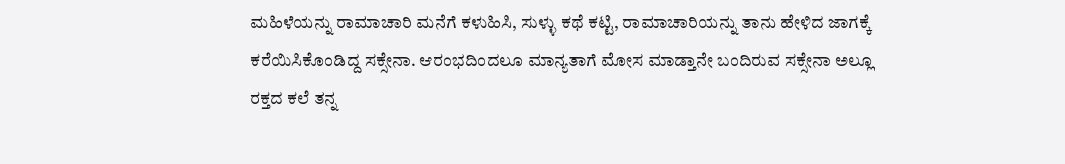ಮಹಿಳೆಯನ್ನು ರಾಮಾಚಾರಿ ಮನೆಗೆ ಕಳುಹಿಸಿ, ಸುಳ್ಳು ಕಥೆ ಕಟ್ಟಿ, ರಾಮಾಚಾರಿಯನ್ನು ತಾನು ಹೇಳಿದ ಜಾಗಕ್ಕೆ ಕರೆಯಿಸಿಕೊಂಡಿದ್ದ ಸಕ್ಸೇನಾ. ಆರಂಭದಿಂದಲೂ ಮಾನ್ಯತಾಗೆ ಮೋಸ ಮಾಡ್ತಾನೇ ಬಂದಿರುವ ಸಕ್ಸೇನಾ ಅಲ್ಲೂ ರಕ್ತದ ಕಲೆ ತನ್ನ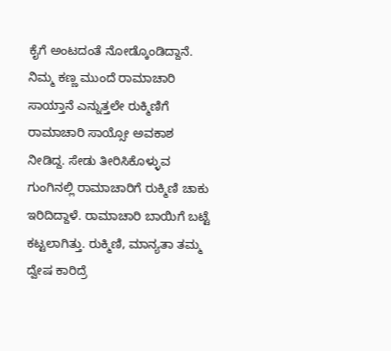ಕೈಗೆ ಅಂಟದಂತೆ ನೋಡ್ಕೊಂಡಿದ್ದಾನೆ. ನಿಮ್ಮ ಕಣ್ಣ ಮುಂದೆ ರಾಮಾಚಾರಿ ಸಾಯ್ತಾನೆ ಎನ್ನುತ್ತಲೇ ರುಕ್ಮಿಣಿಗೆ ರಾಮಾಚಾರಿ ಸಾಯ್ಸೋ ಅವಕಾಶ ನೀಡಿದ್ದ. ಸೇಡು ತೀರಿಸಿಕೊಳ್ಳುವ ಗುಂಗಿನಲ್ಲಿ ರಾಮಾಚಾರಿಗೆ ರುಕ್ಮಿಣಿ ಚಾಕು ಇರಿದಿದ್ದಾಳೆ. ರಾಮಾಚಾರಿ ಬಾಯಿಗೆ ಬಟ್ಟೆ ಕಟ್ಟಲಾಗಿತ್ತು. ರುಕ್ಮಿಣಿ, ಮಾನ್ಯತಾ ತಮ್ಮ ದ್ವೇಷ ಕಾರಿದ್ರೆ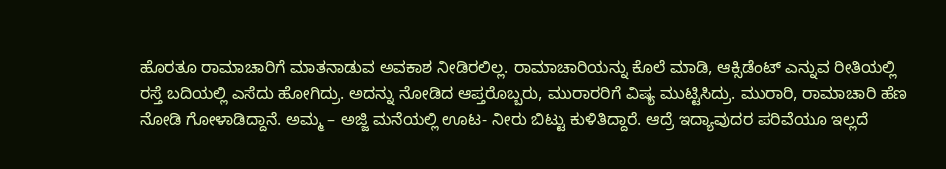ಹೊರತೂ ರಾಮಾಚಾರಿಗೆ ಮಾತನಾಡುವ ಅವಕಾಶ ನೀಡಿರಲಿಲ್ಲ. ರಾಮಾಚಾರಿಯನ್ನು ಕೊಲೆ ಮಾಡಿ, ಆಕ್ಸಿಡೆಂಟ್ ಎನ್ನುವ ರೀತಿಯಲ್ಲಿ ರಸ್ತೆ ಬದಿಯಲ್ಲಿ ಎಸೆದು ಹೋಗಿದ್ರು. ಅದನ್ನು ನೋಡಿದ ಆಪ್ತರೊಬ್ಬರು, ಮುರಾರರಿಗೆ ವಿಷ್ಯ ಮುಟ್ಟಿಸಿದ್ರು. ಮುರಾರಿ, ರಾಮಾಚಾರಿ ಹೆಣ ನೋಡಿ ಗೋಳಾಡಿದ್ದಾನೆ. ಅಮ್ಮ – ಅಜ್ಜಿ ಮನೆಯಲ್ಲಿ ಊಟ- ನೀರು ಬಿಟ್ಟು ಕುಳಿತಿದ್ದಾರೆ. ಆದ್ರೆ ಇದ್ಯಾವುದರ ಪರಿವೆಯೂ ಇಲ್ಲದೆ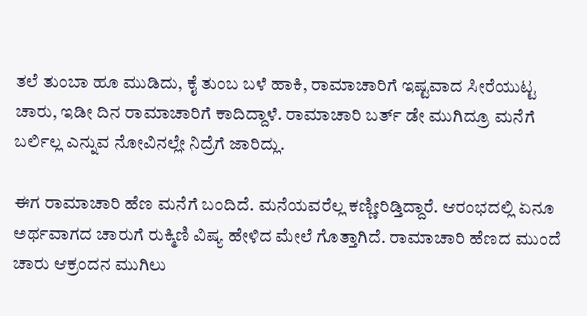ತಲೆ ತುಂಬಾ ಹೂ ಮುಡಿದು, ಕೈ ತುಂಬ ಬಳೆ ಹಾಕಿ, ರಾಮಾಚಾರಿಗೆ ಇಷ್ಟವಾದ ಸೀರೆಯುಟ್ಟ ಚಾರು, ಇಡೀ ದಿನ ರಾಮಾಚಾರಿಗೆ ಕಾದಿದ್ದಾಳೆ. ರಾಮಾಚಾರಿ ಬರ್ತ್ ಡೇ ಮುಗಿದ್ರೂ ಮನೆಗೆ ಬರ್ಲಿಲ್ಲ ಎನ್ನುವ ನೋವಿನಲ್ಲೇ ನಿದ್ರೆಗೆ ಜಾರಿದ್ಲು.

ಈಗ ರಾಮಾಚಾರಿ ಹೆಣ ಮನೆಗೆ ಬಂದಿದೆ. ಮನೆಯವರೆಲ್ಲ ಕಣ್ಣೀರಿಡ್ತಿದ್ದಾರೆ. ಆರಂಭದಲ್ಲಿ ಏನೂ ಅರ್ಥವಾಗದ ಚಾರುಗೆ ರುಕ್ಮಿಣಿ ವಿಷ್ಯ ಹೇಳಿದ ಮೇಲೆ ಗೊತ್ತಾಗಿದೆ. ರಾಮಾಚಾರಿ ಹೆಣದ ಮುಂದೆ ಚಾರು ಆಕ್ರಂದನ ಮುಗಿಲು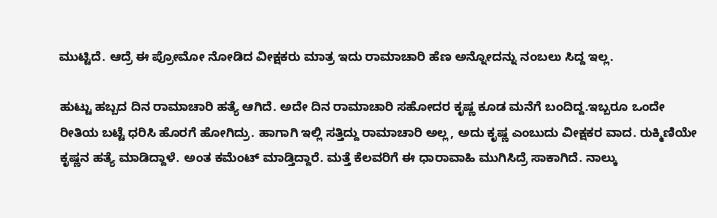ಮುಟ್ಟಿದೆ. ಆದ್ರೆ ಈ ಪ್ರೋಮೋ ನೋಡಿದ ವೀಕ್ಷಕರು ಮಾತ್ರ ಇದು ರಾಮಾಚಾರಿ ಹೆಣ ಅನ್ನೋದನ್ನು ನಂಬಲು ಸಿದ್ದ ಇಲ್ಲ.

ಹುಟ್ಟು ಹಬ್ಬದ ದಿನ ರಾಮಾಚಾರಿ ಹತ್ಯೆ ಆಗಿದೆ. ಅದೇ ದಿನ ರಾಮಾಚಾರಿ ಸಹೋದರ ಕೃಷ್ಣ ಕೂಡ ಮನೆಗೆ ಬಂದಿದ್ದ.ಇಬ್ಬರೂ ಒಂದೇ ರೀತಿಯ ಬಟ್ಟೆ ಧರಿಸಿ ಹೊರಗೆ ಹೋಗಿದ್ರು. ಹಾಗಾಗಿ ಇಲ್ಲಿ ಸತ್ತಿದ್ದು ರಾಮಾಚಾರಿ ಅಲ್ಲ, ಅದು ಕೃಷ್ಣ ಎಂಬುದು ವೀಕ್ಷಕರ ವಾದ. ರುಕ್ಮಿಣಿಯೇ ಕೃಷ್ಣನ ಹತ್ಯೆ ಮಾಡಿದ್ದಾಳೆ. ಅಂತ ಕಮೆಂಟ್ ಮಾಡ್ತಿದ್ದಾರೆ. ಮತ್ತೆ ಕೆಲವರಿಗೆ ಈ ಧಾರಾವಾಹಿ ಮುಗಿಸಿದ್ರೆ ಸಾಕಾಗಿದೆ. ನಾಲ್ಕು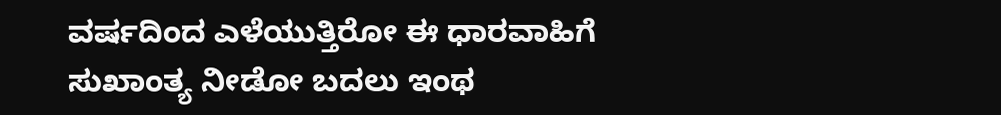ವರ್ಷದಿಂದ ಎಳೆಯುತ್ತಿರೋ ಈ ಧಾರವಾಹಿಗೆ ಸುಖಾಂತ್ಯ ನೀಡೋ ಬದಲು ಇಂಥ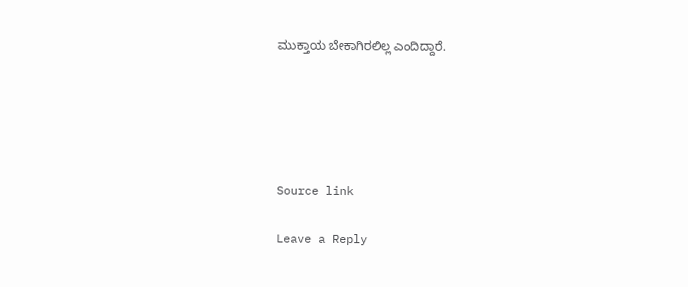ಮುಕ್ತಾಯ ಬೇಕಾಗಿರಲಿಲ್ಲ ಎಂದಿದ್ದಾರೆ.





Source link

Leave a Reply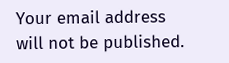Your email address will not be published.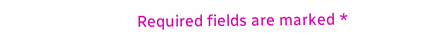Required fields are marked *